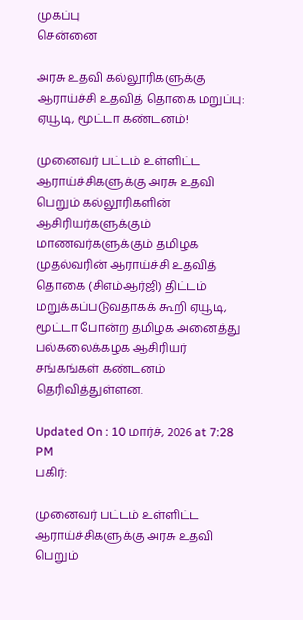முகப்பு
சென்னை

அரசு உதவி கல்லூரிகளுக்கு ஆராய்ச்சி உதவித் தொகை மறுப்பு: ஏயூடி, மூட்டா கண்டனம்!

முனைவர் பட்டம் உள்ளிட்ட ஆராய்ச்சிகளுக்கு அரசு உதவி பெறும் கல்லூரிகளின் ஆசிரியர்களுக்கும் மாணவர்களுக்கும் தமிழக முதல்வரின் ஆராய்ச்சி உதவித் தொகை (சிஎம்ஆர்ஜி) திட்டம் மறுக்கப்படுவதாகக் கூறி ஏயூடி, மூட்டா போன்ற தமிழக அனைத்து பல்கலைக்கழக ஆசிரியர் சங்கங்கள் கண்டனம் தெரிவித்துள்ளன.

Updated On : 10 மார்ச், 2026 at 7:28 PM
பகிர்:

முனைவர் பட்டம் உள்ளிட்ட ஆராய்ச்சிகளுக்கு அரசு உதவி பெறும்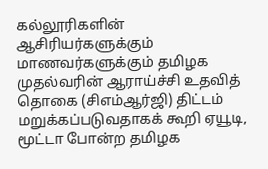கல்லூரிகளின் ஆசிரியர்களுக்கும் மாணவர்களுக்கும் தமிழக முதல்வரின் ஆராய்ச்சி உதவித் தொகை (சிஎம்ஆர்ஜி) திட்டம் மறுக்கப்படுவதாகக் கூறி ஏயூடி, மூட்டா போன்ற தமிழக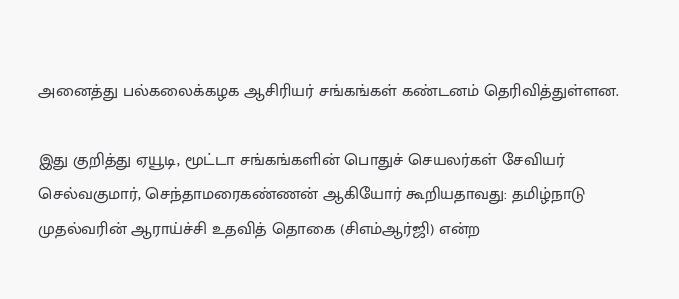அனைத்து பல்கலைக்கழக ஆசிரியர் சங்கங்கள் கண்டனம் தெரிவித்துள்ளன.

இது குறித்து ஏயூடி, மூட்டா சங்கங்களின் பொதுச் செயலர்கள் சேவியர் செல்வகுமார், செந்தாமரைகண்ணன் ஆகியோர் கூறியதாவது: தமிழ்நாடு முதல்வரின் ஆராய்ச்சி உதவித் தொகை (சிஎம்ஆர்ஜி) என்ற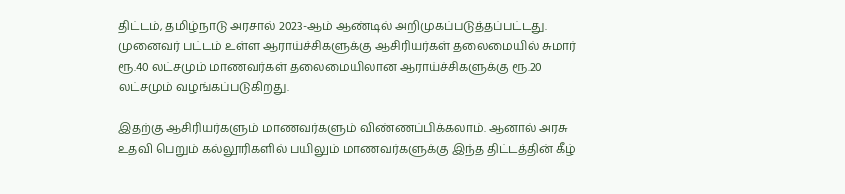திட்டம், தமிழ்நாடு அரசால் 2023-ஆம் ஆண்டில் அறிமுகப்படுத்தப்பட்டது. முனைவர் பட்டம் உள்ள ஆராய்ச்சிகளுக்கு ஆசிரியர்கள் தலைமையில் சுமார் ரூ.40 லட்சமும் மாணவர்கள் தலைமையிலான ஆராய்ச்சிகளுக்கு ரூ.20 லட்சமும் வழங்கப்படுகிறது.

இதற்கு ஆசிரியர்களும் மாணவர்களும் விண்ணப்பிக்கலாம். ஆனால் அரசு உதவி பெறும் கல்லூரிகளில் பயிலும் மாணவர்களுக்கு இந்த திட்டத்தின் கீழ்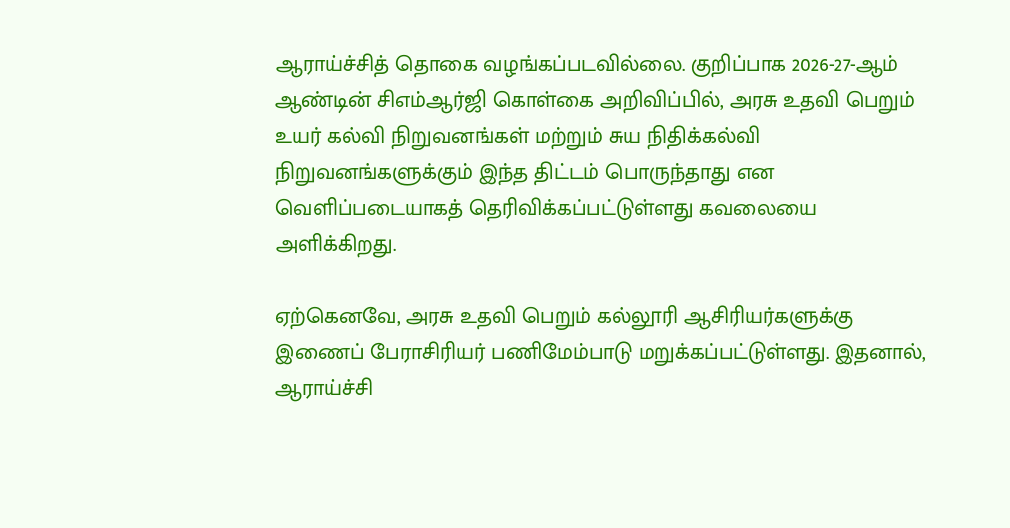ஆராய்ச்சித் தொகை வழங்கப்படவில்லை. குறிப்பாக 2026-27-ஆம் ஆண்டின் சிஎம்ஆர்ஜி கொள்கை அறிவிப்பில், அரசு உதவி பெறும் உயர் கல்வி நிறுவனங்கள் மற்றும் சுய நிதிக்கல்வி நிறுவனங்களுக்கும் இந்த திட்டம் பொருந்தாது என வெளிப்படையாகத் தெரிவிக்கப்பட்டுள்ளது கவலையை அளிக்கிறது.

ஏற்கெனவே, அரசு உதவி பெறும் கல்லூரி ஆசிரியர்களுக்கு இணைப் பேராசிரியர் பணிமேம்பாடு மறுக்கப்பட்டுள்ளது. இதனால், ஆராய்ச்சி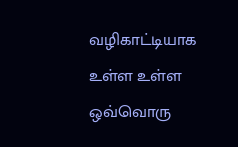வழிகாட்டியாக உள்ள உள்ள ஒவ்வொரு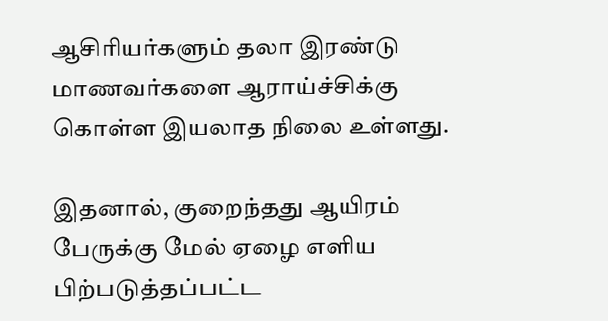ஆசிரியர்களும் தலா இரண்டு மாணவர்களை ஆராய்ச்சிக்கு கொள்ள இயலாத நிலை உள்ளது.

இதனால், குறைந்தது ஆயிரம் பேருக்கு மேல் ஏழை எளிய பிற்படுத்தப்பட்ட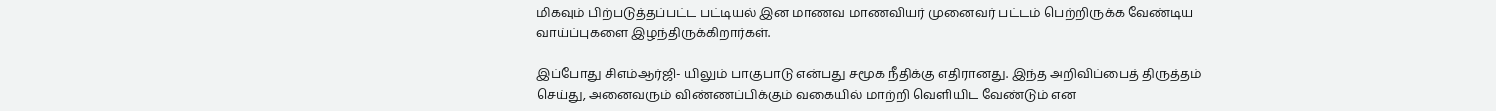மிகவும் பிற்படுத்தப்பட்ட பட்டியல் இன மாணவ மாணவியர் முனைவர் பட்டம் பெற்றிருக்க வேண்டிய வாய்ப்புகளை இழந்திருக்கிறார்கள்.

இப்போது சிஎம்ஆர்ஜி- யிலும் பாகுபாடு என்பது சமூக நீதிக்கு எதிரானது. இந்த அறிவிப்பைத் திருத்தம் செய்து, அனைவரும் விண்ணப்பிக்கும் வகையில் மாற்றி வெளியிட வேண்டும் என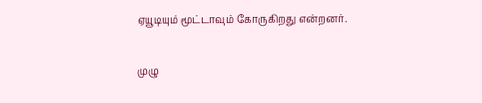ஏயூடியும் மூட்டாவும் கோருகிறது என்றனர்.

முழு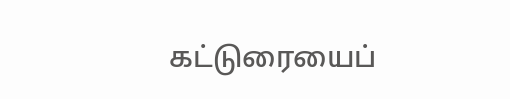கட்டுரையைப்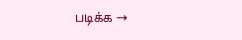படிக்க →